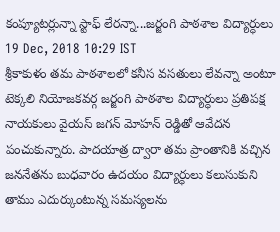కంప్యూటర్లున్నా స్టాఫ్ లేరన్నా...జర్జంగి పాఠశాల విద్యార్ధులు
19 Dec, 2018 10:29 IST
శ్రీకాకుళం తమ పాఠశాలలో కనీస వసతులు లేవన్నా అంటూ టెక్కలి నియోజకవర్గ జర్జంగి పాఠశాల విద్యార్ధులు ప్రతిపక్ష నాయకులు వైయస్ జగన్ మోహన్ రెడ్డితో ఆవేదన పంచుకున్నారు. పాదయాత్ర ద్వారా తమ ప్రాంతానికి వచ్చిన జననేతను బుధవారం ఉదయం విద్యార్ధులు కలుసుకుని తాము ఎదుర్కుంటున్న సమస్యలను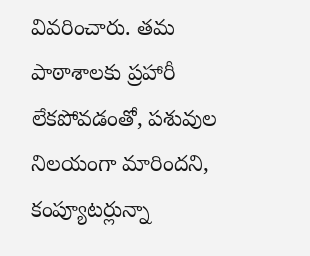వివరించారు. తమ పాఠాశాలకు ప్రహారీ లేకపోవడంతో, పశువుల నిలయంగా మారిందని, కంప్యూటర్లున్నా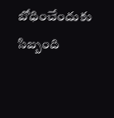బోధించేందుకు సిబ్బంది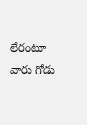లేరంటూ వారు గోడు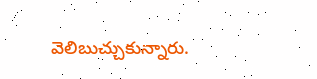వెలిబుచ్చుకున్నారు.